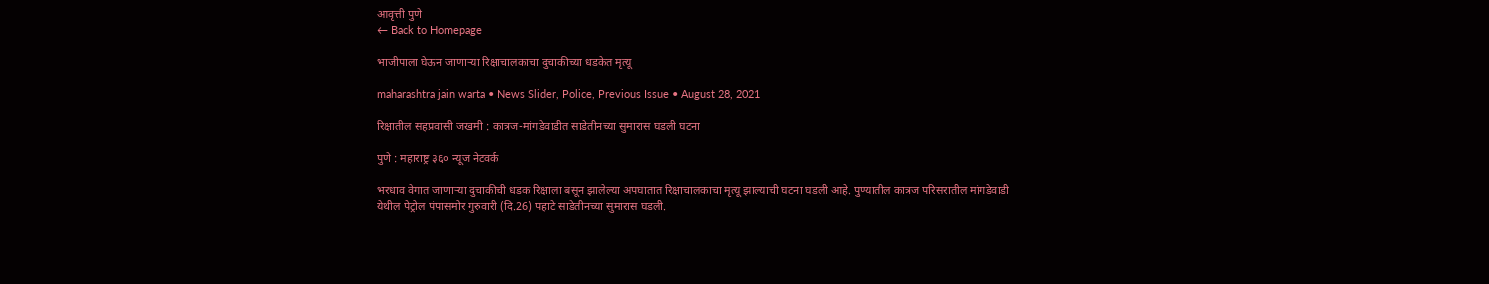आवृत्ती पुणे
← Back to Homepage

भाजीपाला घेऊन जाणार्‍या रिक्षाचालकाचा दुचाकीच्या धडकेत मृत्यू

maharashtra jain warta • News Slider, Police, Previous Issue • August 28, 2021

रिक्षातील सहप्रवासी जखमी : कात्रज-मांगडेवाडीत साडेतीनच्या सुमारास घडली घटना

पुणे : महाराष्ट्र ३६० न्यूज नेटवर्क

भरधाव वेगात जाणाऱ्या दुचाकीची धडक रिक्षाला बसून झालेल्या अपघातात रिक्षाचालकाचा मृत्यू झाल्याची घटना घडली आहे. पुण्यातील कात्रज परिसरातील मांगडेवाडी येथील पेट्रोल पंपासमोर गुरुवारी (दि.26) पहाटे साडेतीनच्या सुमारास घडली.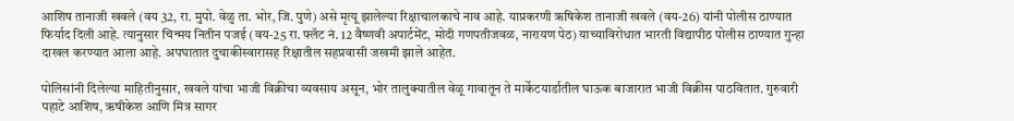आशिष तानाजी खवले (वय 32, रा. मुपो. वेळु ता. भोर, जि. पुणे) असे मृत्यू झालेल्या रिक्षाचालकाचे नाव आहे. याप्रकरणी ऋषिकेश तानाजी खवले (वय-26) यांनी पोलीस ठाण्यात फिर्याद दिली आहे. त्यानुसार चिन्मय नितीन पजई (वय-25 रा. फ्लॅट नं. 12 वैष्णवी अपार्टमेंट, मोदी गणपतीजवळ, नारायण पेठ) याच्याविरोधात भारती विद्यापीठ पोलीस ठाण्यात गुन्हा दाखल करण्यात आला आहे. अपघातात दुचाकीस्वारासह रिक्षातील सहप्रवासी जखमी झाले आहेत.

पोलिसांनी दिलेल्या माहितीनुसार, खवले यांचा भाजी विक्रीचा व्यवसाय असून, भोर तालुक्यातील वेळू गावातून ते मार्केटयार्डातील घाऊक बाजारात भाजी विक्रीस पाठवितात. गुरुवारी पहाटे आशिष, ऋषीकेश आणि मित्र सागर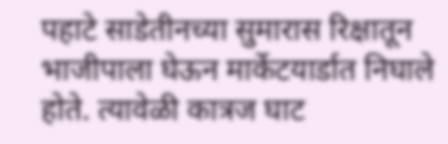पहाटे साडेतीनच्या सुमारास रिक्षातून भाजीपाला घेऊन मार्केटयार्डात निघाले होते. त्यावेळी कात्रज घाट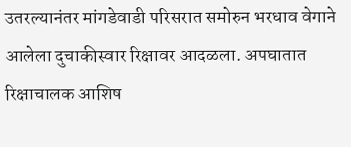उतरल्यानंतर मांगडेवाडी परिसरात समोरुन भरधाव वेगाने आलेला दुचाकीस्वार रिक्षावर आदळला. अपघातात रिक्षाचालक आशिष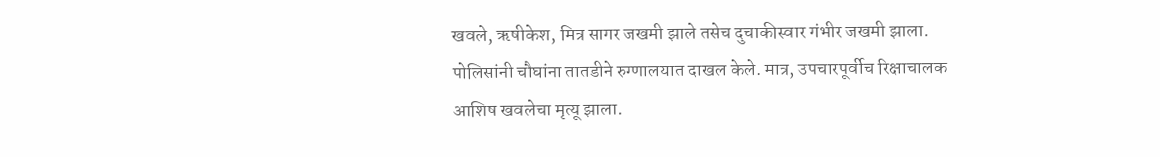खवले, ऋषीकेश, मित्र सागर जखमी झाले तसेच दुचाकीस्वार गंभीर जखमी झाला. पोलिसांनी चौघांना तातडीने रुग्णालयात दाखल केले. मात्र, उपचारपूर्वीच रिक्षाचालक आशिष खवलेचा मृत्यू झाला.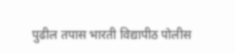पुढील तपास भारती विद्यापीठ पोलीस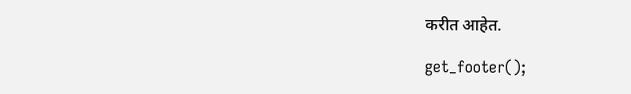करीत आहेत.

get_footer();